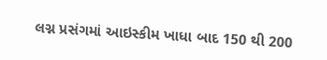લગ્ન પ્રસંગમાં આઇસ્કીમ ખાધા બાદ 150 થી 200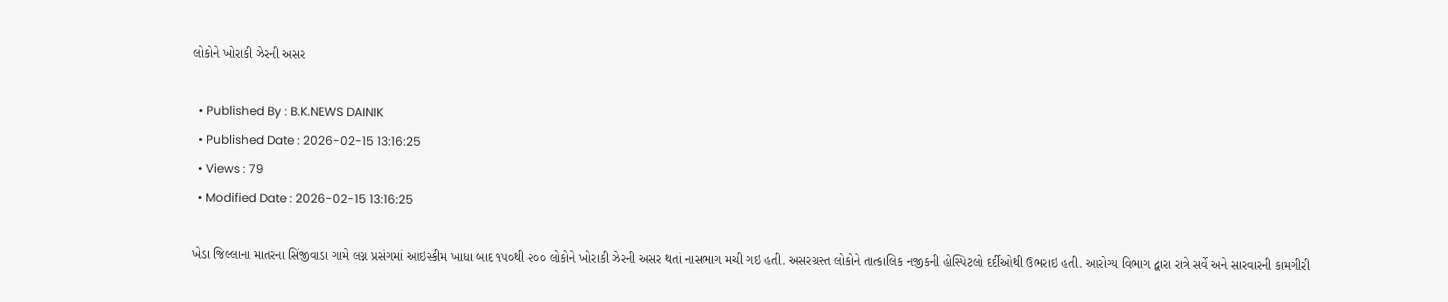લોકોને ખોરાકી ઝેરની અસર

  • Published By : B.K.NEWS DAINIK
  • Published Date : 2026-02-15 13:16:25
  • Views : 79
  • Modified Date : 2026-02-15 13:16:25

ખેડા જિલ્લાના માતરના સિંજીવાડા ગામે લગ્ન પ્રસંગમાં આઇસ્કીમ ખાધા બાદ ૧૫૦થી ૨૦૦ લોકોને ખોરાકી ઝેરની અસર થતાં નાસભાગ મચી ગઇ હતી. અસરગ્રસ્ત લોકોને તાત્કાલિક નજીકની હોસ્પિટલો દર્દીઓથી ઉભરાઇ હતી. આરોગ્ય વિભાગ દ્વારા રાત્રે સર્વે અને સારવારની કામગીરી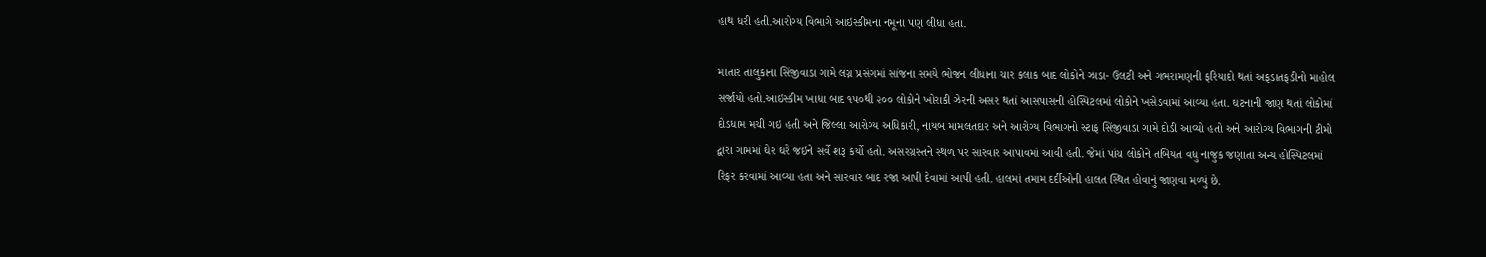હાથ ધરી હતી.આરોગ્ય વિભાગે આઇસ્કીમના નમૂના પણ લીધા હતા.

માતાર તાલુકાના સિંજીવાડા ગામે લગ્ન પ્રસંગમાં સાંજના સમયે ભોજન લીધાના ચાર કલાક બાદ લોકોને ઝાડા- ઉલટી અને ગભરામણની ફરિયાદો થતાં અફડાતફડીનો માહોલ સર્જાયો હતો.આઇસ્કીમ ખાધા બાદ ૧૫૦થી ૨૦૦ લોકોને ખોરાકી ઝેરની અસર થતાં આસપાસની હોસ્પિટલમાં લોકોને ખસેડવામાં આવ્યા હતા. ઘટનાની જાણ થતાં લોકોમાં દોડધામ મચી ગઇ હતી અને જિલ્લા આરોગ્ય અધિકારી, નાયબ મામલતદાર અને આરોગ્ય વિભાગનો સ્ટાફ સિંજીવાડા ગામે દોડી આવ્યો હતો અને આરોગ્ય વિભાગની ટીમો દ્વારા ગામમાં ઘેર ઘરે જઇને સર્વે શરૂ કર્યો હતો. અસરગ્રસ્તને સ્થળ પર સારવાર આપાવમાં આવી હતી. જેમાં પાંચ લોકોને તબિયત વધુ નાજુક જણાતા અન્ય હોસ્પિટલમાં રિફર કરવામાં આવ્યા હતા અને સારવાર બાદ રજા આપી દેવામાં આપી હતી. હાલમાં તમામ દર્દીઓની હાલત સ્થિત હોવાનું જાણવા મળ્યું છે.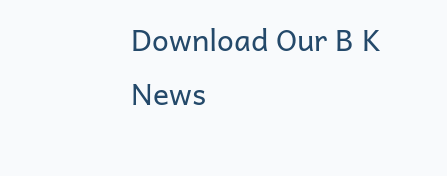Download Our B K News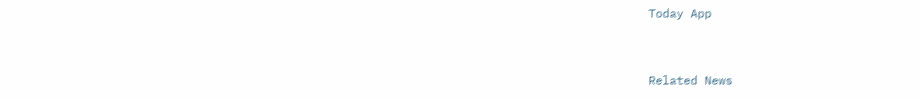Today App



Related News